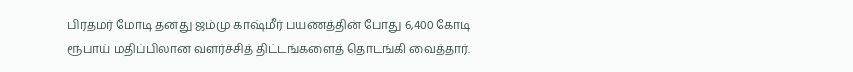பிரதமர் மோடி தனது ஜம்மு காஷ்மீர் பயணத்தின் போது 6,400 கோடி ரூபாய் மதிப்பிலான வளர்ச்சித் திட்டங்களைத் தொடங்கி வைத்தார்.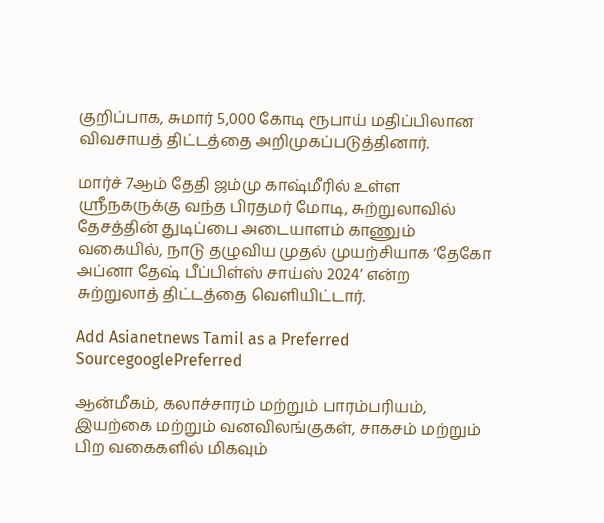குறிப்பாக, சுமார் 5,000 கோடி ரூபாய் மதிப்பிலான விவசாயத் திட்டத்தை அறிமுகப்படுத்தினார்.

மார்ச் 7ஆம் தேதி ஜம்மு காஷ்மீரில் உள்ள ஸ்ரீநகருக்கு வந்த பிரதமர் மோடி, சுற்றுலாவில் தேசத்தின் துடிப்பை அடையாளம் காணும் வகையில், நாடு தழுவிய முதல் முயற்சியாக ‘தேகோ அப்னா தேஷ் பீப்பிள்ஸ் சாய்ஸ் 2024’ என்ற சுற்றுலாத் திட்டத்தை வெளியிட்டார்.

Add Asianetnews Tamil as a Preferred SourcegooglePreferred

ஆன்மீகம், கலாச்சாரம் மற்றும் பாரம்பரியம், இயற்கை மற்றும் வனவிலங்குகள், சாகசம் மற்றும் பிற வகைகளில் மிகவும்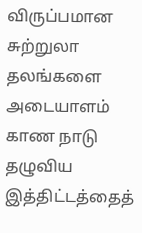விருப்பமான சுற்றுலா தலங்களை அடையாளம் காண நாடு தழுவிய இத்திட்டத்தைத்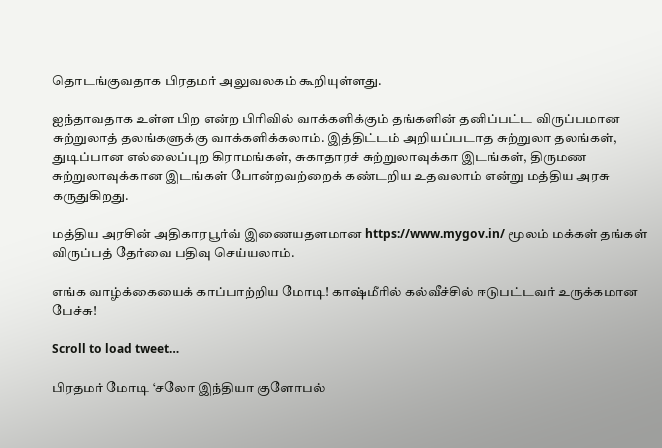தொடங்குவதாக பிரதமர் அலுவலகம் கூறியுள்ளது.

ஐந்தாவதாக உள்ள பிற என்ற பிரிவில் வாக்களிக்கும் தங்களின் தனிப்பட்ட விருப்பமான சுற்றுலாத் தலங்களுக்கு வாக்களிக்கலாம். இத்திட்டம் அறியப்படாத சுற்றுலா தலங்கள், துடிப்பான எல்லைப்புற கிராமங்கள், சுகாதாரச் சுற்றுலாவுக்கா இடங்கள், திருமண சுற்றுலாவுக்கான இடங்கள் போன்றவற்றைக் கண்டறிய உதவலாம் என்று மத்திய அரசு கருதுகிறது.

மத்திய அரசின் அதிகாரபூர்வ் இணையதளமான https://www.mygov.in/ மூலம் மக்கள் தங்கள் விருப்பத் தேர்வை பதிவு செய்யலாம்.

எங்க வாழ்க்கையைக் காப்பாற்றிய மோடி! காஷ்மீரில் கல்வீச்சில் ஈடுபட்டவர் உருக்கமான பேச்சு!

Scroll to load tweet…

பிரதமர் மோடி ‘சலோ இந்தியா குளோபல்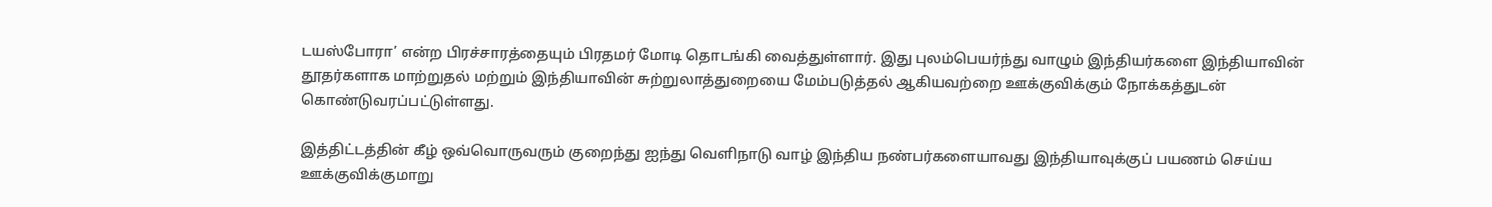டயஸ்போரா’ என்ற பிரச்சாரத்தையும் பிரதமர் மோடி தொடங்கி வைத்துள்ளார். இது புலம்பெயர்ந்து வாழும் இந்தியர்களை இந்தியாவின் தூதர்களாக மாற்றுதல் மற்றும் இந்தியாவின் சுற்றுலாத்துறையை மேம்படுத்தல் ஆகியவற்றை ஊக்குவிக்கும் நோக்கத்துடன் கொண்டுவரப்பட்டுள்ளது.

இத்திட்டத்தின் கீழ் ஒவ்வொருவரும் குறைந்து ஐந்து வெளிநாடு வாழ் இந்திய நண்பர்களையாவது இந்தியாவுக்குப் பயணம் செய்ய ஊக்குவிக்குமாறு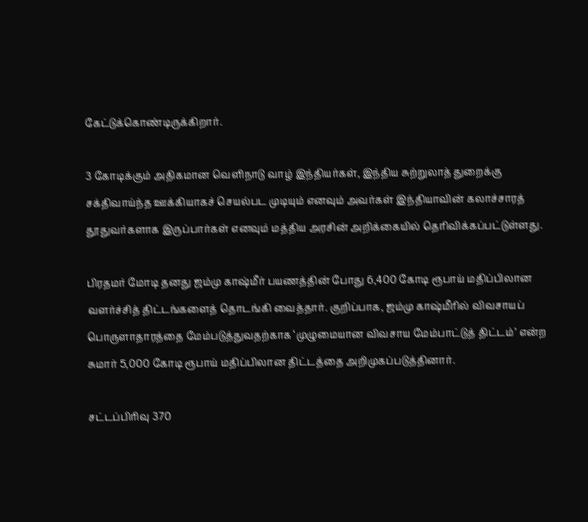கேட்டுக்கொண்டிருக்கிறார்.

3 கோடிக்கும் அதிகமான வெளிநாடு வாழ் இந்தியர்கள், இந்திய சுற்றுலாத் துறைக்கு சக்திவாய்ந்த ஊக்கியாகச் செயல்பட முடியும் எனவும் அவர்கள் இந்தியாவின் கலாச்சாரத் தூதுவர்களாக இருப்பார்கள் எனவும் மத்திய அரசின் அறிக்கையில் தெரிவிக்கப்பட்டுள்ளது.

பிரதமர் மோடி தனது ஜம்மு காஷ்மீர் பயணத்தின் போது 6,400 கோடி ரூபாய் மதிப்பிலான வளர்ச்சித் திட்டங்களைத் தொடங்கி வைத்தார். குறிப்பாக, ஜம்மு காஷ்மீரில் விவசாயப் பொருளாதாரத்தை மேம்படுத்துவதற்காக ‘முழுமையான விவசாய மேம்பாட்டுத் திட்டம்’ என்ற சுமார் 5,000 கோடி ரூபாய் மதிப்பிலான திட்டத்தை அறிமுகப்படுத்தினார்.

சட்டப்பிரிவு 370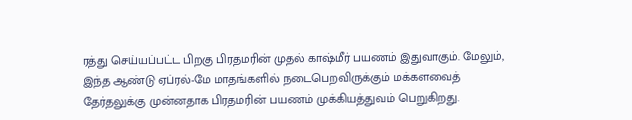ரத்து செய்யப்பட்ட பிறகு பிரதமரின் முதல் காஷ்மீர் பயணம் இதுவாகும். மேலும், இந்த ஆண்டு ஏப்ரல்-மே மாதங்களில் நடைபெறவிருக்கும் மக்களவைத் தேர்தலுக்கு முன்னதாக பிரதமரின் பயணம் முக்கியத்துவம் பெறுகிறது.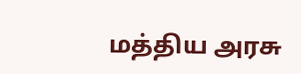மத்திய அரசு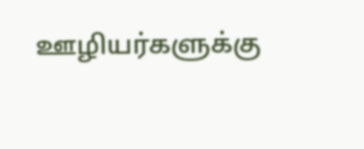ஊழியர்களுக்கு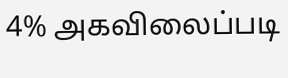4% அகவிலைப்படி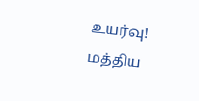உயர்வு! மத்திய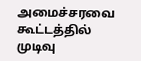அமைச்சரவை கூட்டத்தில் முடிவு